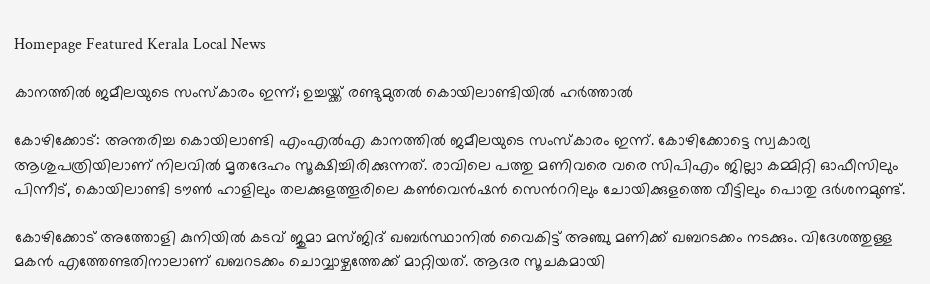Homepage Featured Kerala Local News

കാനത്തിൽ ജമീലയുടെ സംസ്കാരം ഇന്ന്; ഉച്ചയ്ക്ക് രണ്ടുമുതൽ കൊയിലാണ്ടിയിൽ ഹർത്താൽ

കോഴിക്കോട്: അന്തരിച്ച കൊയിലാണ്ടി എംഎല്‍എ കാനത്തില്‍ ജമീലയുടെ സംസ്കാരം ഇന്ന്. കോഴിക്കോട്ടെ സ്വകാര്യ ആശുപത്രിയിലാണ് നിലവിൽ മൃതദേഹം സൂക്ഷിച്ചിരിക്കുന്നത്. രാവിലെ പത്തു മണിവരെ വരെ സിപിഎം ജില്ലാ കമ്മിറ്റി ഓഫീസിലും പിന്നീട്, കൊയിലാണ്ടി ടൗണ്‍ ഹാളിലും തലക്കുളത്തൂരിലെ കണ്‍വെന്‍ഷന്‍ സെന്‍ററിലും ചോയിക്കുളത്തെ വീട്ടിലും പൊതു ദര്‍ശനമുണ്ട്.

കോഴിക്കോട് അത്തോളി കുനിയില്‍ കടവ് ജുമാ മസ്ജിദ് ഖബര്‍സ്ഥാനില്‍ വൈകിട്ട് അഞ്ചു മണിക്ക് ഖബറടക്കം നടക്കും. വിദേശത്തുള്ള മകന്‍ എത്തേണ്ടതിനാലാണ് ഖബറടക്കം ചൊവ്വാഴ്ചത്തേക്ക് മാറ്റിയത്. ആദര സൂചകമായി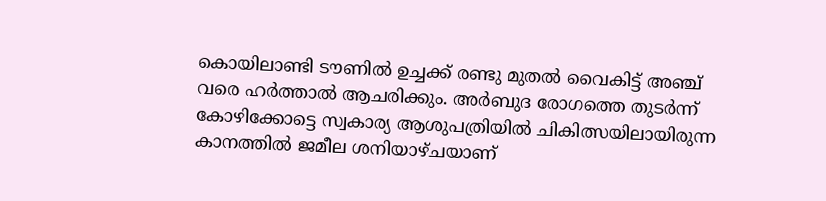കൊയിലാണ്ടി ടൗണില്‍ ഉച്ചക്ക് രണ്ടു മുതല്‍ വൈകിട്ട് അഞ്ച് വരെ ഹര്‍ത്താല്‍ ആചരിക്കും. അര്‍ബുദ രോഗത്തെ തുടര്‍ന്ന് കോഴിക്കോട്ടെ സ്വകാര്യ ആശുപത്രിയില്‍ ചികിത്സയിലായിരുന്ന കാനത്തില്‍ ജമീല ശനിയാഴ്ചയാണ്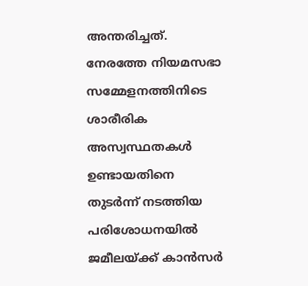അന്തരിച്ചത്. നേരത്തേ നിയമസഭാ സമ്മേളനത്തിനിടെ ശാരീരിക അസ്വസ്ഥതകൾ ഉണ്ടായതിനെ തുടർന്ന് നടത്തിയ പരിശോധനയിൽ ജമീലയ്ക്ക് കാൻസർ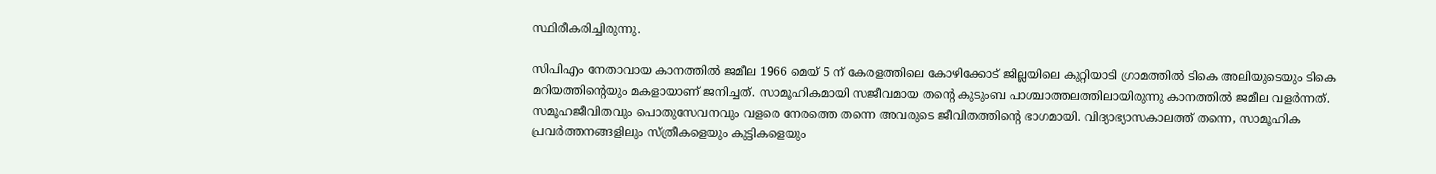സ്ഥിരീകരിച്ചിരുന്നു.

സിപിഎം നേതാവായ കാനത്തിൽ ജമീല 1966 മെയ് 5 ന് കേരളത്തിലെ കോഴിക്കോട് ജില്ലയിലെ കുറ്റിയാടി ഗ്രാമത്തിൽ ടികെ അലിയുടെയും ടികെ മറിയത്തിന്റെയും മകളായാണ് ജനിച്ചത്. സാമൂഹികമായി സജീവമായ തന്റെ കുടുംബ പാശ്ചാത്തലത്തിലായിരുന്നു കാനത്തിൽ ജമീല വളർന്നത്. സമൂഹജീവിതവും പൊതുസേവനവും വളരെ നേരത്തെ തന്നെ അവരുടെ ജീവിതത്തിന്റെ ഭാഗമായി. വിദ്യാഭ്യാസകാലത്ത് തന്നെ, സാമൂഹിക പ്രവർത്തനങ്ങളിലും സ്ത്രീകളെയും കുട്ടികളെയും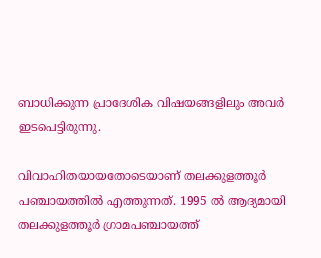ബാധിക്കുന്ന പ്രാദേശിക വിഷയങ്ങളിലും അവർ ഇടപെട്ടിരുന്നു.

വിവാഹിതയായതോടെയാണ് തലക്കുളത്തൂർ പഞ്ചായത്തിൽ എത്തുന്നത്. 1995 ൽ ആദ്യമായി തലക്കുളത്തൂർ ഗ്രാമപഞ്ചായത്ത്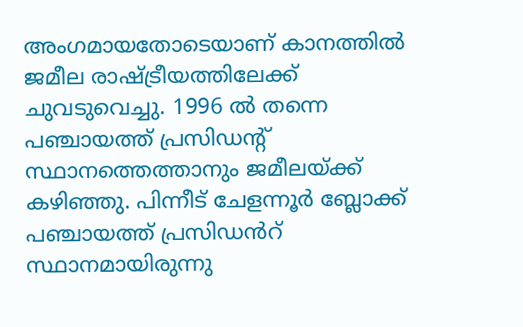അംഗമായതോടെയാണ് കാനത്തിൽ ജമീല രാഷ്ട്രീയത്തിലേക്ക് ചുവടുവെച്ചു. 1996 ൽ തന്നെ പഞ്ചായത്ത് പ്രസിഡന്റ് സ്ഥാനത്തെത്താനും ജമീലയ്ക്ക് കഴിഞ്ഞു. പിന്നീട് ചേളന്നൂർ ബ്ലോക്ക് പഞ്ചായത്ത് പ്രസിഡൻറ് സ്ഥാനമായിരുന്നു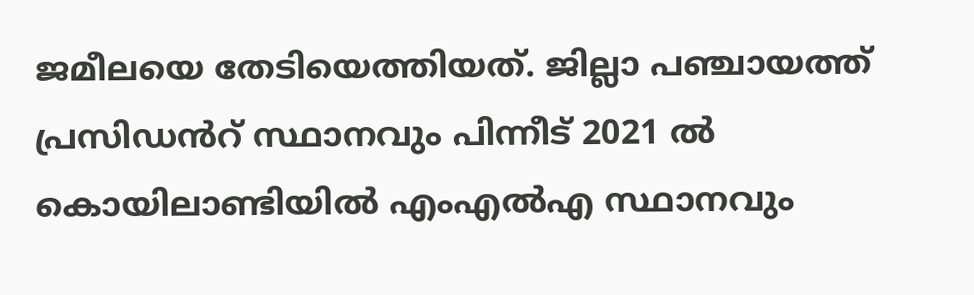ജമീലയെ തേടിയെത്തിയത്. ജില്ലാ പഞ്ചായത്ത് പ്രസിഡൻറ് സ്ഥാനവും പിന്നീട് 2021 ൽ കൊയിലാണ്ടിയിൽ എംഎൽഎ സ്ഥാനവും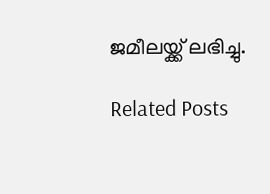ജമീലയ്ക്ക് ലഭിച്ചു.

Related Posts